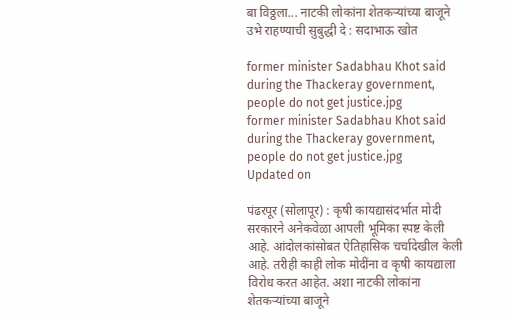बा विठ्ठला... नाटकी लोकांना शेतकऱ्यांच्या बाजूने उभे राहण्याची सुबुद्धी दे : सदाभाऊ खोत

former minister Sadabhau Khot said during the Thackeray government, people do not get justice.jpg
former minister Sadabhau Khot said during the Thackeray government, people do not get justice.jpg
Updated on

पंढरपूर (सोलापूर) : कृषी कायद्यासंदर्भात मोदी सरकारने अनेकवेळा आपली भूमिका स्पष्ट केली आहे. आंदोलकांसोबत ऐतिहासिक चर्चादेखील केली आहे. तरीही काही लोक मोदींना व कृषी कायद्याला विरोध करत आहेत. अशा नाटकी लोकांना शेतकऱ्यांच्या बाजूने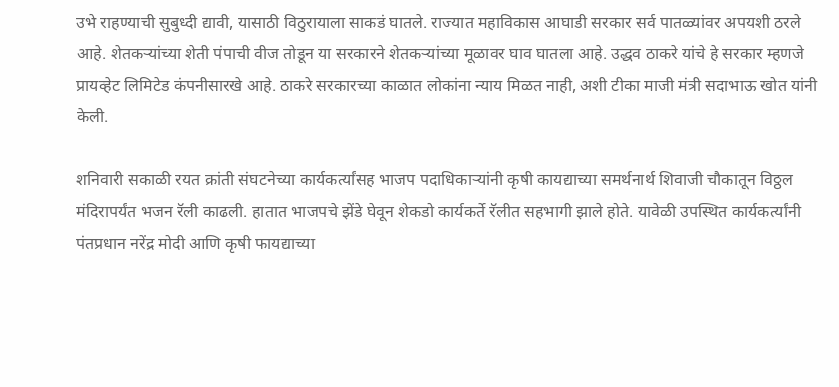उभे राहण्याची सुबुध्दी द्यावी, यासाठी विठुरायाला साकडं घातले. राज्यात महाविकास आघाडी सरकार सर्व पातळ्यांवर अपयशी ठरले आहे. शेतकऱ्यांच्या शेती पंपाची वीज तोडून या सरकारने शेतकऱ्यांच्या मूळावर घाव घातला आहे. उद्धव ठाकरे यांचे हे सरकार म्हणजे प्रायव्हेट लिमिटेड कंपनीसारखे आहे. ठाकरे सरकारच्या काळात लोकांना न्याय मिळत नाही, अशी टीका माजी मंत्री सदाभाऊ खोत यांनी केली.

शनिवारी सकाळी रयत क्रांती संघटनेच्या कार्यकर्त्यांसह भाजप पदाधिकाऱ्यांनी कृषी कायद्याच्या समर्थनार्थ शिवाजी चौकातून विठ्ठल मंदिरापर्यंत भजन रॅली काढली. हातात भाजपचे झेंडे घेवून शेकडो कार्यकर्ते रॅलीत सहभागी झाले होते. यावेळी उपस्थित कार्यकर्त्यांनी पंतप्रधान नरेंद्र मोदी आणि कृषी फायद्याच्या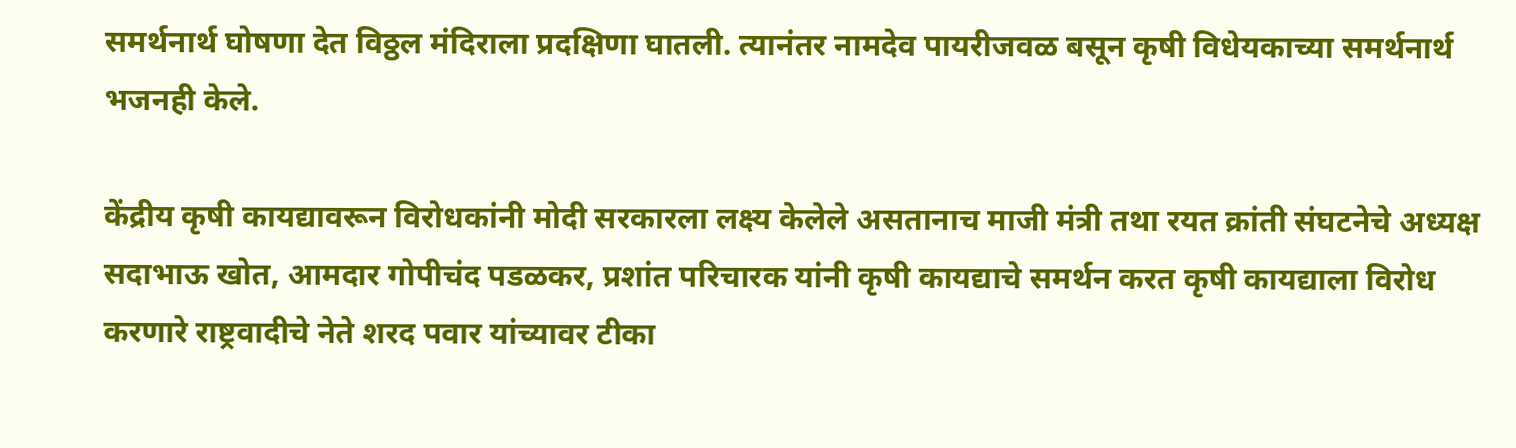समर्थनार्थ घोषणा देत विठ्ठल मंदिराला प्रदक्षिणा घातली. त्यानंतर नामदेव पायरीजवळ बसून कृषी विधेयकाच्या समर्थनार्थ भजनही केले.

केंद्रीय कृषी कायद्यावरून विरोधकांनी मोदी सरकारला लक्ष्य केलेले असतानाच माजी मंत्री तथा रयत क्रांती संघटनेचे अध्यक्ष सदाभाऊ खोत, आमदार गोपीचंद पडळकर, प्रशांत परिचारक यांनी कृषी कायद्याचे समर्थन करत कृषी कायद्याला विरोध करणारे राष्ट्रवादीचे नेते शरद पवार यांच्यावर टीका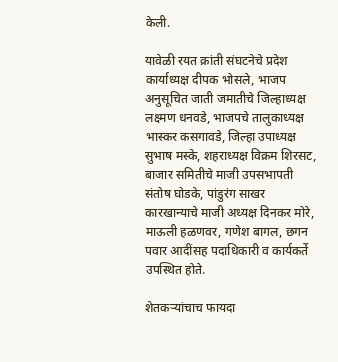केली.

यावेळी रयत क्रांती संघटनेचे प्रदेश कार्याध्यक्ष दीपक भोसले, भाजप अनुसूचित जाती जमातीचे जिल्हाध्यक्ष लक्ष्मण धनवडे, भाजपचे तालुकाध्यक्ष भास्कर कसगावडे, जिल्हा उपाध्यक्ष सुभाष मस्के, शहराध्यक्ष विक्रम शिरसट, बाजार समितीचे माजी उपसभापती संतोष घोडके, पांडुरंग साखर कारखान्याचे माजी अध्यक्ष दिनकर मोरे, माऊली हळणवर, गणेश बागल, छगन पवार आदींसह पदाधिकारी व कार्यकर्ते उपस्थित होते.

शेतकऱ्यांचाच फायदा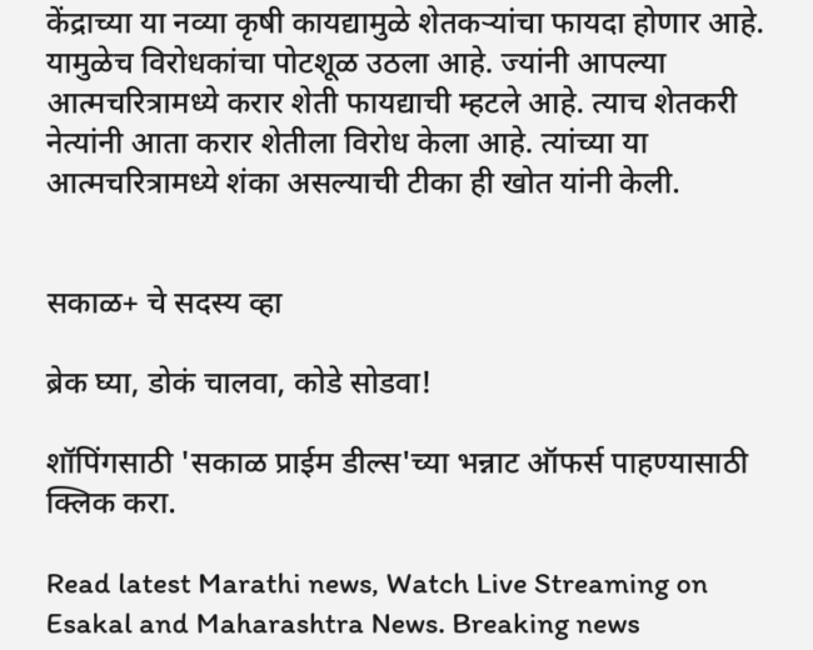केंद्राच्या या नव्या कृषी कायद्यामुळे शेतकऱ्यांचा फायदा होणार आहे. यामुळेच विरोधकांचा पोटशूळ उठला आहे. ज्यांनी आपल्या आत्मचरित्रामध्ये करार शेती फायद्याची म्हटले आहे. त्याच शेतकरी नेत्यांनी आता करार शेतीला विरोध केला आहे. त्यांच्या या आत्मचरित्रामध्ये शंका असल्याची टीका ही खोत यांनी केली.


सकाळ+ चे सदस्य व्हा

ब्रेक घ्या, डोकं चालवा, कोडे सोडवा!

शॉपिंगसाठी 'सकाळ प्राईम डील्स'च्या भन्नाट ऑफर्स पाहण्यासाठी क्लिक करा.

Read latest Marathi news, Watch Live Streaming on Esakal and Maharashtra News. Breaking news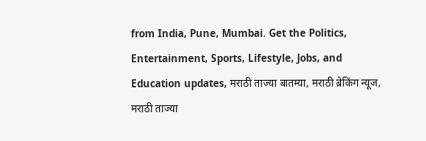from India, Pune, Mumbai. Get the Politics, Entertainment, Sports, Lifestyle, Jobs, and Education updates, मराठी ताज्या बातम्या, मराठी ब्रेकिंग न्यूज, मराठी ताज्या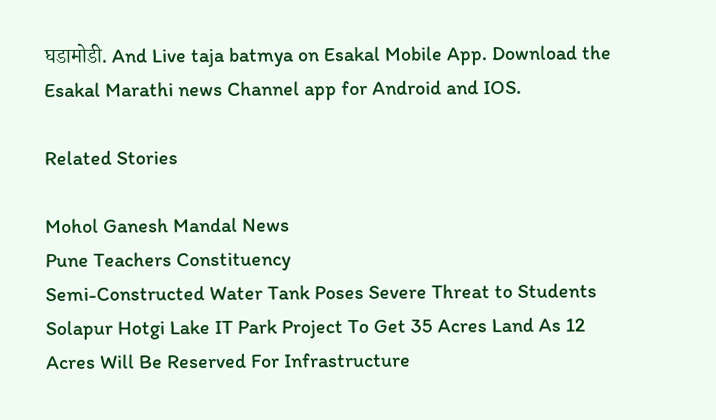घडामोडी. And Live taja batmya on Esakal Mobile App. Download the Esakal Marathi news Channel app for Android and IOS.

Related Stories

Mohol Ganesh Mandal News
Pune Teachers Constituency
Semi-Constructed Water Tank Poses Severe Threat to Students
Solapur Hotgi Lake IT Park Project To Get 35 Acres Land As 12 Acres Will Be Reserved For Infrastructure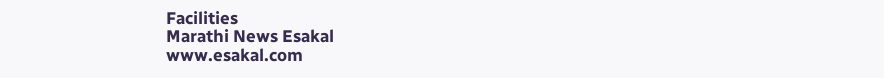Facilities
Marathi News Esakal
www.esakal.com